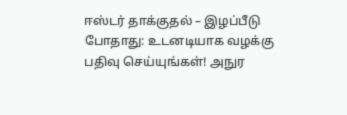ஈஸ்டர் தாக்குதல் – இழப்பீடு போதாது: உடனடியாக வழக்கு பதிவு செய்யுங்கள்! அநுர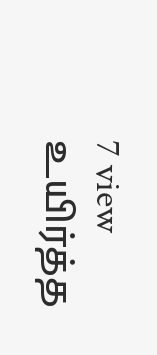7 view
உயிர்த்த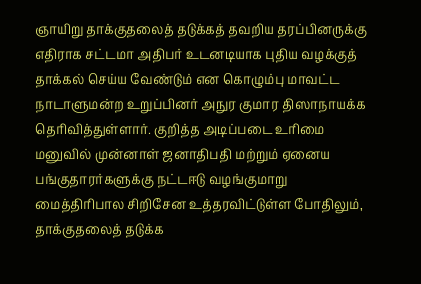ஞாயிறு தாக்குதலைத் தடுக்கத் தவறிய தரப்பினருக்கு எதிராக சட்டமா அதிபர் உடனடியாக புதிய வழக்குத் தாக்கல் செய்ய வேண்டும் என கொழும்பு மாவட்ட நாடாளுமன்ற உறுப்பினர் அநுர குமார திஸாநாயக்க தெரிவித்துள்ளார். குறித்த அடிப்படை உரிமை மனுவில் முன்னாள் ஜனாதிபதி மற்றும் ஏனைய பங்குதாரர்களுக்கு நட்டஈடு வழங்குமாறு மைத்திரிபால சிறிசேன உத்தரவிட்டுள்ள போதிலும், தாக்குதலைத் தடுக்க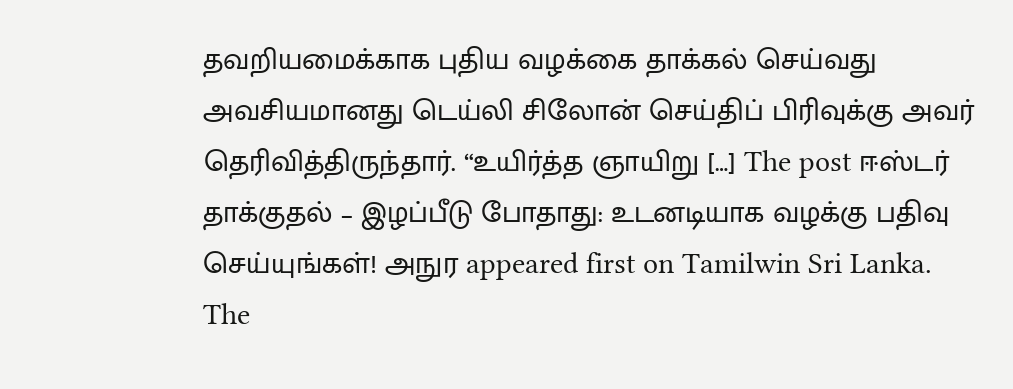தவறியமைக்காக புதிய வழக்கை தாக்கல் செய்வது அவசியமானது டெய்லி சிலோன் செய்திப் பிரிவுக்கு அவர் தெரிவித்திருந்தார். “உயிர்த்த ஞாயிறு […] The post ஈஸ்டர் தாக்குதல் – இழப்பீடு போதாது: உடனடியாக வழக்கு பதிவு செய்யுங்கள்! அநுர appeared first on Tamilwin Sri Lanka.
The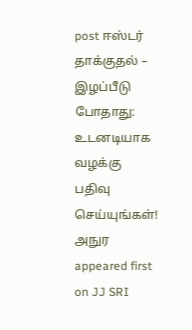post ஈஸ்டர் தாக்குதல் – இழப்பீடு போதாது: உடனடியாக வழக்கு பதிவு செய்யுங்கள்! அநுர appeared first on JJ SRI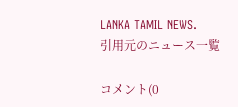LANKA TAMIL NEWS.
引用元のニュース一覧

コメント(0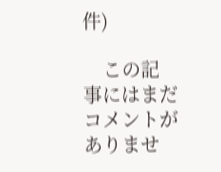件)

    この記事にはまだコメントがありませ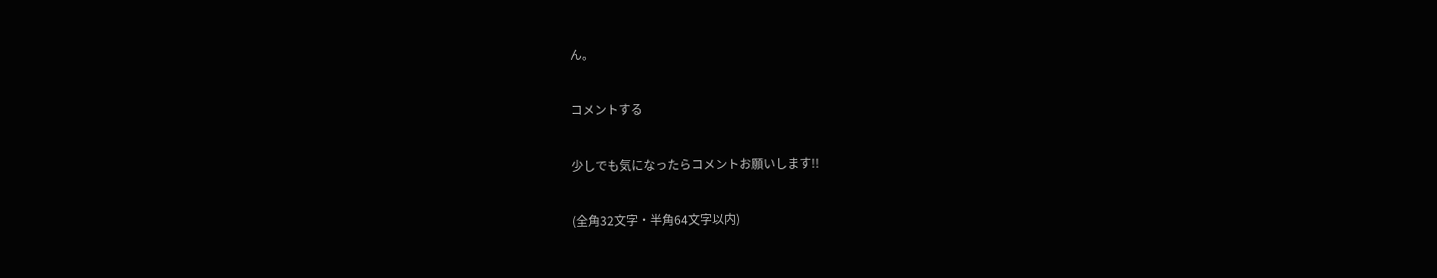ん。

コメントする

少しでも気になったらコメントお願いします!!

(全角32文字・半角64文字以内)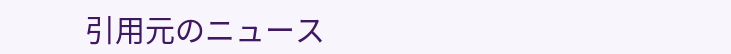引用元のニュース